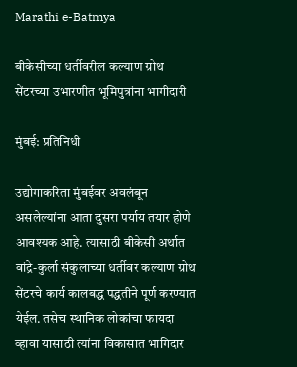Marathi e-Batmya

बीकेसीच्या धर्तीवरील कल्याण ग्रोथ सेंटरच्या उभारणीत भूमिपुत्रांना भागीदारी

मुंबई: प्रतिनिधी

उद्योगाकरिता मुंबईवर अवलंबून असलेल्यांना आता दुसरा पर्याय तयार होणे आवश्यक आहे. त्यासाठी बीकेसी अर्थात वांद्रे-कुर्ला संकुलाच्या धर्तीवर कल्याण ग्रोथ सेंटरचे कार्य कालबद्ध पद्धतीने पूर्ण करण्यात येईल. तसेच स्थानिक लोकांचा फायदा व्हावा यासाठी त्यांना विकासात भागिदार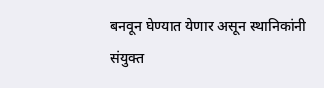बनवून घेण्यात येणार असून स्थानिकांनी संयुक्त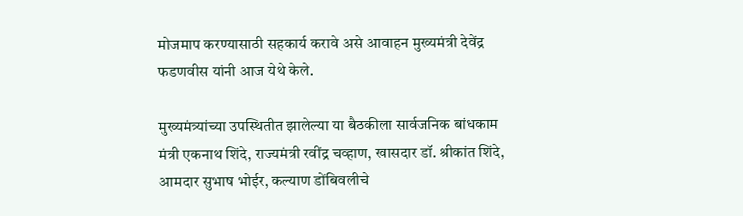मोजमाप करण्यासाठी सहकार्य करावे असे आवाहन मुख्यमंत्री देवेंद्र फडणवीस यांनी आज येथे केले.

मुख्यमंत्र्यांच्या उपस्थितीत झालेल्या या बैठकीला सार्वजनिक बांधकाम मंत्री एकनाथ शिंदे, राज्यमंत्री रवींद्र चव्हाण, खासदार डॉ. श्रीकांत शिंदे, आमदार सुभाष भोईर, कल्याण डोंबिवलीचे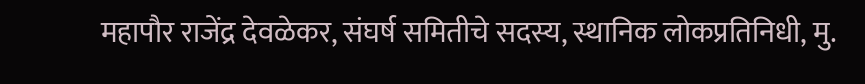महापौर राजेंद्र देवळेकर, संघर्ष समितीचे सदस्य, स्थानिक लोकप्रतिनिधी, मु.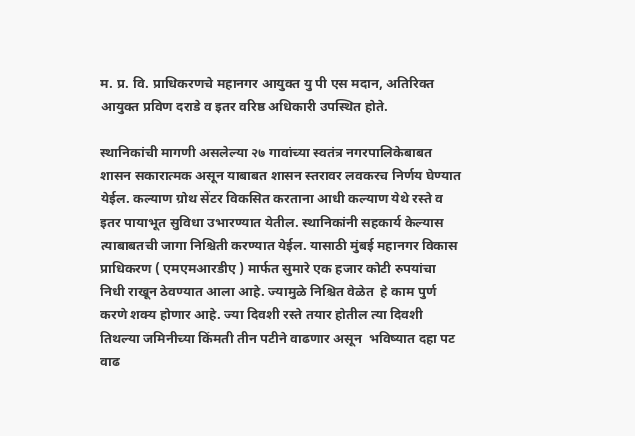म. प्र. वि. प्राधिकरणचे महानगर आयुक्त यु पी एस मदान, अतिरिक्त आयुक्त प्रविण दराडे व इतर वरिष्ठ अधिकारी उपस्थित होते.

स्थानिकांची मागणी असलेल्या २७ गावांच्या स्वतंत्र नगरपालिकेबाबत शासन सकारात्मक असून याबाबत शासन स्तरावर लवकरच निर्णय घेण्यात येईल. कल्याण ग्रोथ सेंटर विकसित करताना आधी कल्याण येथे रस्ते व इतर पायाभूत सुविधा उभारण्यात येतील. स्थानिकांनी सहकार्य केल्यास त्याबाबतची जागा निश्चिती करण्यात येईल. यासाठी मुंबई महानगर विकास प्राधिकरण ( एमएमआरडीए ) मार्फत सुमारे एक हजार कोटी रुपयांचा निधी राखून ठेवण्यात आला आहे. ज्यामुळे निश्चित वेळेत  हे काम पुर्ण करणे शक्य होणार आहे. ज्या दिवशी रस्ते तयार होतील त्या दिवशी तिथल्या जमिनीच्या किंमती तीन पटीने वाढणार असून  भविष्यात दहा पट वाढ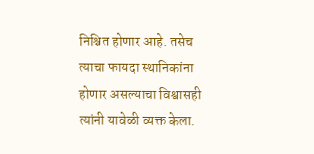निश्चित होणार आहे. तसेच त्याचा फायदा स्थानिकांना होणार असल्याचा विश्वासही त्यांनी यावेळी व्यक्त केला.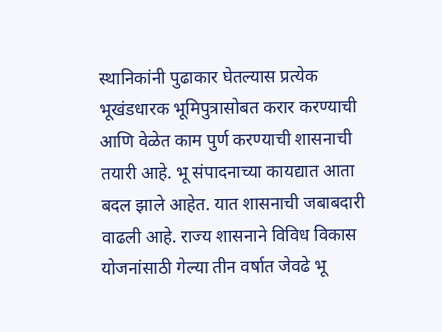स्थानिकांनी पुढाकार घेतल्यास प्रत्येक भूखंडधारक भूमिपुत्रासोबत करार करण्याची आणि वेळेत काम पुर्ण करण्याची शासनाची तयारी आहे. भू संपादनाच्या कायद्यात आता बदल झाले आहेत. यात शासनाची जबाबदारी वाढली आहे. राज्य शासनाने विविध विकास योजनांसाठी गेल्या तीन वर्षात जेवढे भू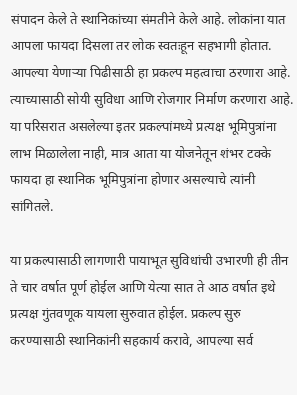संपादन केले ते स्थानिकांच्या संमतीने केले आहे. लोकांना यात आपला फायदा दिसला तर लोक स्वतःहून सहभागी होतात. आपल्या येणाऱ्या पिढीसाठी हा प्रकल्प महत्वाचा ठरणारा आहे. त्याच्यासाठी सोयी सुविधा आणि रोजगार निर्माण करणारा आहे. या परिसरात असलेल्या इतर प्रकल्पांमध्ये प्रत्यक्ष भूमिपुत्रांना लाभ मिळालेला नाही, मात्र आता या योजनेतून शंभर टक्के फायदा हा स्थानिक भूमिपुत्रांना होणार असल्याचे त्यांनी सांगितले.

या प्रकल्पासाठी लागणारी पायाभूत सुविधांची उभारणी ही तीन ते चार वर्षात पूर्ण होईल आणि येत्या सात ते आठ वर्षात इथे प्रत्यक्ष गुंतवणूक यायला सुरुवात होईल. प्रकल्प सुरु करण्यासाठी स्थानिकांनी सहकार्य करावे, आपल्या सर्व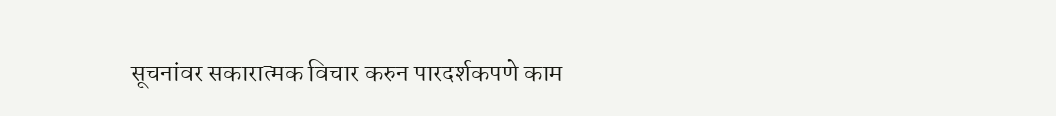सूचनांवर सकारात्मक विचार करुन पारदर्शकपणे काम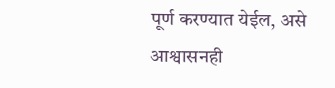पूर्ण करण्यात येईल, असे आश्वासनही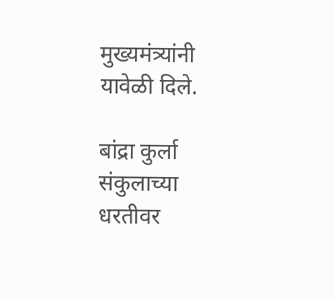मुख्यमंत्र्यांनी यावेळी दिले.

बांद्रा कुर्ला संकुलाच्या धरतीवर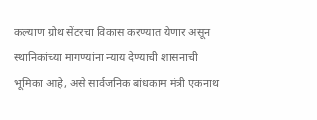कल्याण ग्रोथ सेंटरचा विकास करण्यात येणार असून स्थानिकांच्या मागण्यांना न्याय देण्याची शासनाची भूमिका आहे, असे सार्वजनिक बांधकाम मंत्री एकनाथ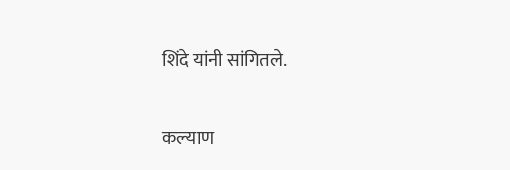शिंदे यांनी सांगितले.

कल्याण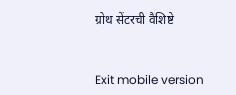ग्रोथ सेंटरची वैशिष्टे



Exit mobile version